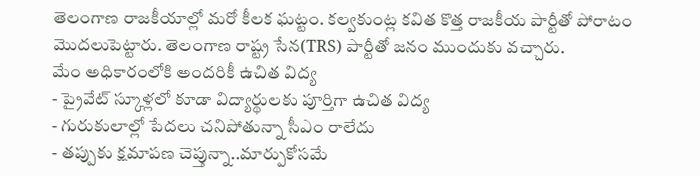తెలంగాణ రాజకీయాల్లో మరో కీలక ఘట్టం. కల్వకుంట్ల కవిత కొత్త రాజకీయ పార్టీతో పోరాటం మొదలుపెట్టారు. తెలంగాణ రాష్ట్ర సేన(TRS) పార్టీతో జనం ముందుకు వచ్చారు.
మేం అధికారంలోకి అందరికీ ఉచిత విద్య
- ప్రైవేట్ స్కూళ్లలో కూడా విద్యార్థులకు పూర్తిగా ఉచిత విద్య
- గురుకులాల్లో పేదలు చనిపోతున్నా సీఎం రాలేదు
- తప్పుకు క్షమాపణ చెప్తున్నా..మార్పుకోసమే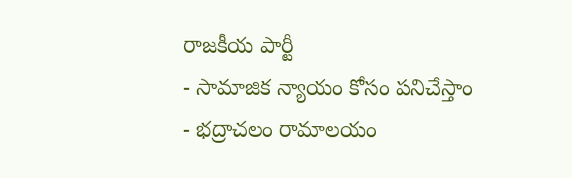రాజకీయ పార్టీ
- సామాజిక న్యాయం కోసం పనిచేస్తాం
- భద్రాచలం రామాలయం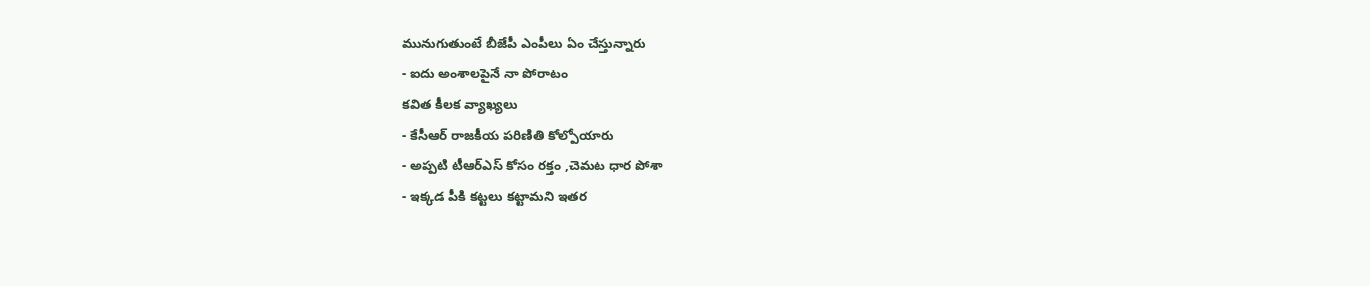మునుగుతుంటే బీజేపీ ఎంపీలు ఏం చేస్తున్నారు
- ఐదు అంశాలపైనే నా పోరాటం
కవిత కీలక వ్యాఖ్యలు
- కేసీఆర్ రాజకీయ పరిణితి కోల్పోయారు
- అప్పటి టీఆర్ఎస్ కోసం రక్తం ,చెమట ధార పోశా
- ఇక్కడ పీకి కట్టలు కట్టామని ఇతర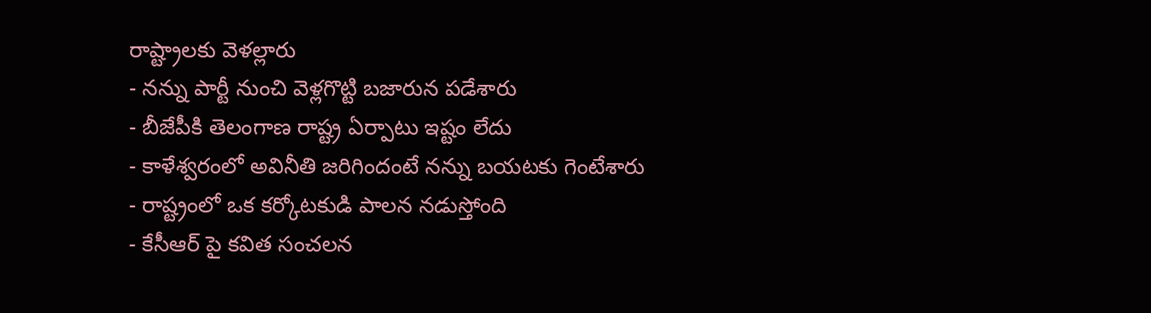రాష్ట్రాలకు వెళల్లారు
- నన్ను పార్టీ నుంచి వెళ్లగొట్టి బజారున పడేశారు
- బీజేపీకి తెలంగాణ రాష్ట్ర ఏర్పాటు ఇష్టం లేదు
- కాళేశ్వరంలో అవినీతి జరిగిందంటే నన్ను బయటకు గెంటేశారు
- రాష్ట్రంలో ఒక కర్కోటకుడి పాలన నడుస్తోంది
- కేసీఆర్ పై కవిత సంచలన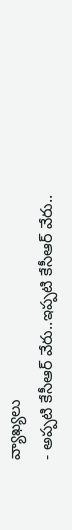వ్యాఖ్యలు
- అప్పటి కేసీఆర్ వేరు..ఇప్పటి కేసీఆర్ వేరు..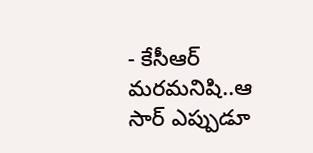- కేసీఆర్ మరమనిషి..ఆ సార్ ఎప్పుడూ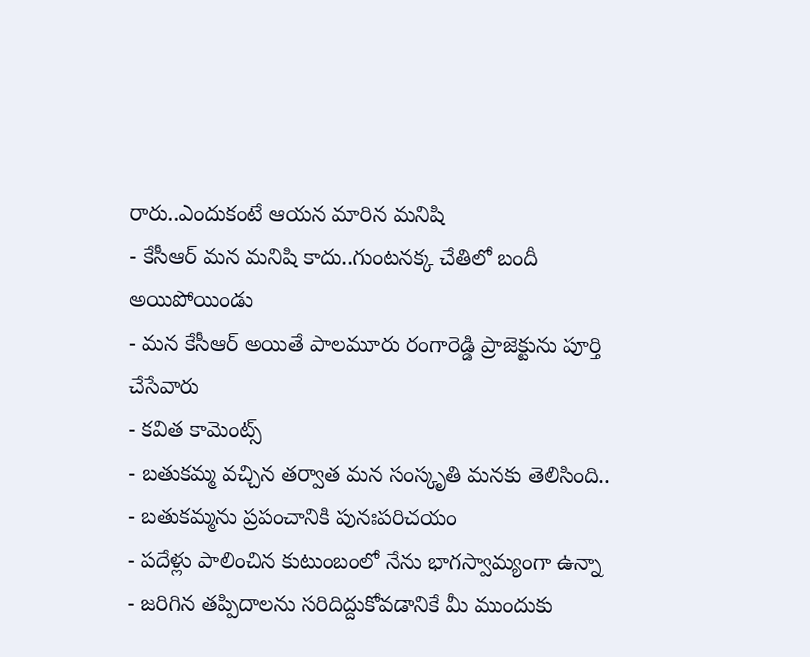రారు..ఎందుకంటే ఆయన మారిన మనిషి
- కేసీఆర్ మన మనిషి కాదు..గుంటనక్క చేతిలో బందీ అయిపోయిండు
- మన కేసీఆర్ అయితే పాలమూరు రంగారెడ్డి ప్రాజెక్టును పూర్తి చేసేవారు
- కవిత కామెంట్స్
- బతుకమ్మ వచ్చిన తర్వాత మన సంస్కృతి మనకు తెలిసింది..
- బతుకమ్మను ప్రపంచానికి పునఃపరిచయం
- పదేళ్లు పాలించిన కుటుంబంలో నేను భాగస్వామ్యంగా ఉన్నా
- జరిగిన తప్పిదాలను సరిదిద్దుకోవడానికే మీ ముందుకు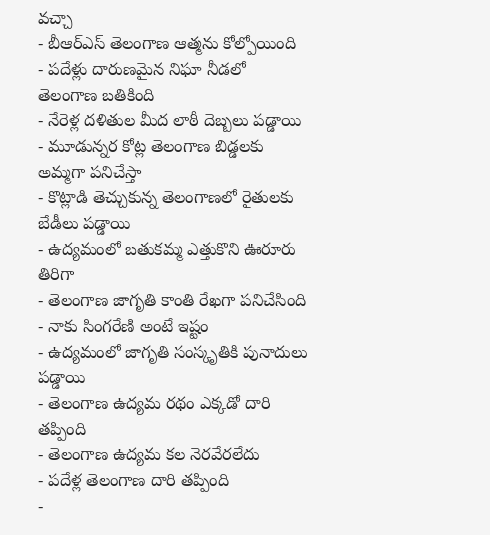వచ్చా
- బీఆర్ఎస్ తెలంగాణ ఆత్మను కోల్పోయింది
- పదేళ్లు దారుణమైన నిఘా నీడలో తెలంగాణ బతికింది
- నేరెళ్ల దళితుల మీద లాఠీ దెబ్బలు పడ్డాయి
- మూడున్నర కోట్ల తెలంగాణ బిడ్డలకు అమ్మగా పనిచేస్తా
- కొట్లాడి తెచ్చుకున్న తెలంగాణలో రైతులకు బేడీలు పడ్డాయి
- ఉద్యమంలో బతుకమ్మ ఎత్తుకొని ఊరూరు తిరిగా
- తెలంగాణ జాగృతి కాంతి రేఖగా పనిచేసింది
- నాకు సింగరేణి అంటే ఇష్టం
- ఉద్యమంలో జాగృతి సంస్కృతికి పునాదులు పడ్డాయి
- తెలంగాణ ఉద్యమ రథం ఎక్కడో దారి తప్పింది
- తెలంగాణ ఉద్యమ కల నెరవేరలేదు
- పదేళ్ల తెలంగాణ దారి తప్పింది
-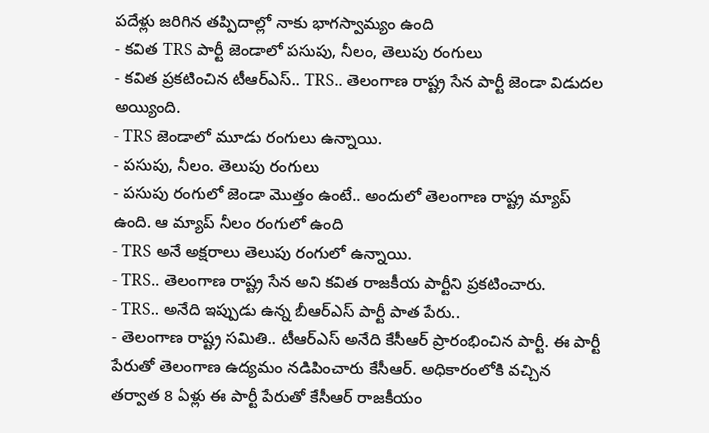పదేళ్లు జరిగిన తప్పిదాల్లో నాకు భాగస్వామ్యం ఉంది
- కవిత TRS పార్టీ జెండాలో పసుపు, నీలం, తెలుపు రంగులు
- కవిత ప్రకటించిన టీఆర్ఎస్.. TRS.. తెలంగాణ రాష్ట్ర సేన పార్టీ జెండా విడుదల అయ్యింది.
- TRS జెండాలో మూడు రంగులు ఉన్నాయి.
- పసుపు, నీలం. తెలుపు రంగులు
- పసుపు రంగులో జెండా మొత్తం ఉంటే.. అందులో తెలంగాణ రాష్ట్ర మ్యాప్ ఉంది. ఆ మ్యాప్ నీలం రంగులో ఉంది
- TRS అనే అక్షరాలు తెలుపు రంగులో ఉన్నాయి.
- TRS.. తెలంగాణ రాష్ట్ర సేన అని కవిత రాజకీయ పార్టీని ప్రకటించారు.
- TRS.. అనేది ఇప్పుడు ఉన్న బీఆర్ఎస్ పార్టీ పాత పేరు..
- తెలంగాణ రాష్ట్ర సమితి.. టీఆర్ఎస్ అనేది కేసీఆర్ ప్రారంభించిన పార్టీ. ఈ పార్టీ పేరుతో తెలంగాణ ఉద్యమం నడిపించారు కేసీఆర్. అధికారంలోకి వచ్చిన తర్వాత 8 ఏళ్లు ఈ పార్టీ పేరుతో కేసీఆర్ రాజకీయం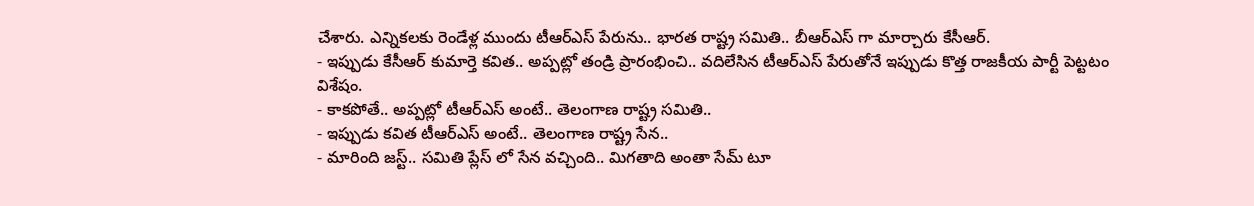చేశారు. ఎన్నికలకు రెండేళ్ల ముందు టీఆర్ఎస్ పేరును.. భారత రాష్ట్ర సమితి.. బీఆర్ఎస్ గా మార్చారు కేసీఆర్.
- ఇప్పుడు కేసీఆర్ కుమార్తె కవిత.. అప్పట్లో తండ్రి ప్రారంభించి.. వదిలేసిన టీఆర్ఎస్ పేరుతోనే ఇప్పుడు కొత్త రాజకీయ పార్టీ పెట్టటం విశేషం.
- కాకపోతే.. అప్పట్లో టీఆర్ఎస్ అంటే.. తెలంగాణ రాష్ట్ర సమితి..
- ఇప్పుడు కవిత టీఆర్ఎస్ అంటే.. తెలంగాణ రాష్ట్ర సేన..
- మారింది జస్ట్.. సమితి ప్లేస్ లో సేన వచ్చింది.. మిగతాది అంతా సేమ్ టూ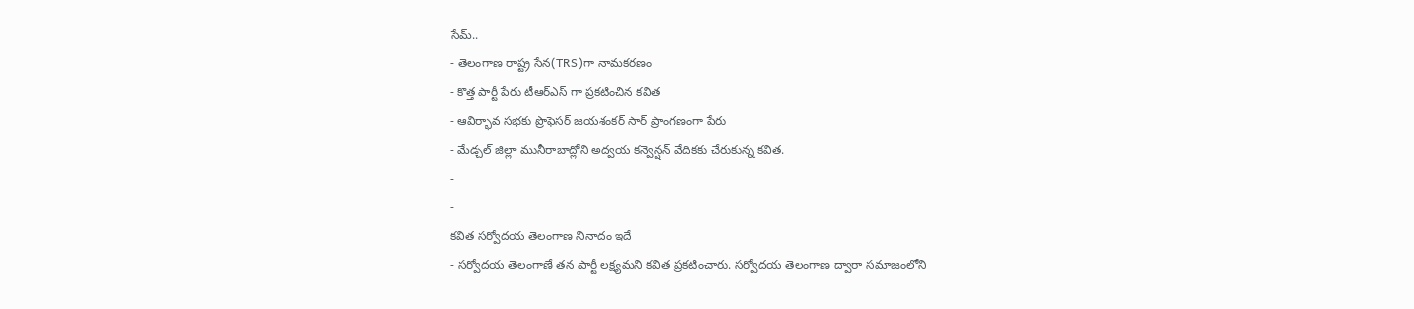సేమ్..
- తెలంగాణ రాష్ట్ర సేన(TRS)గా నామకరణం
- కొత్త పార్టీ పేరు టీఆర్ఎస్ గా ప్రకటించిన కవిత
- ఆవిర్భావ సభకు ప్రొఫెసర్ జయశంకర్ సార్ ప్రాంగణంగా పేరు
- మేడ్చల్ జిల్లా మునీరాబాద్లోని అద్వయ కన్వెన్షన్ వేదికకు చేరుకున్న కవిత.
-
-
కవిత సర్వోదయ తెలంగాణ నినాదం ఇదే
- సర్వోదయ తెలంగాణే తన పార్టీ లక్ష్యమని కవిత ప్రకటించారు. సర్వోదయ తెలంగాణ ద్వారా సమాజంలోని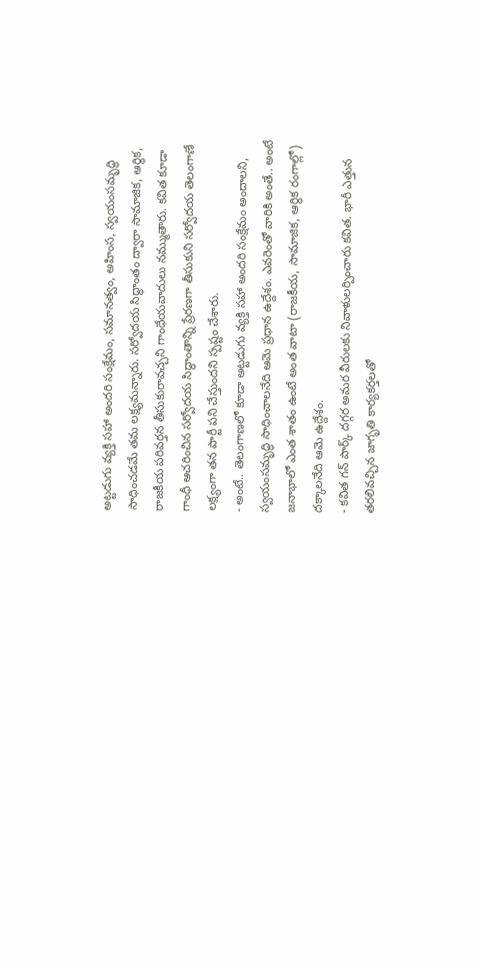అట్టడుగు వ్యక్తి సహా అందరి సంక్షేమం, సమానత్వం, అహింస, స్వయంసమృద్ధి సాధించడమే తమ లక్ష్యమన్నారు. సర్వోదయ సిద్ధాంతం ద్వారా సామాజిక, ఆర్థిక, రాజకీయ పరివర్తన తీసుకురావచ్చని గాంధేయవాదులు నమ్ముతారు. కవిత కూడా గాంధీ ఆచరించిన సర్వోదయ సిద్ధాంతాన్ని ప్రేరణగా తీసుకుని సర్వోదయ తెలంగాణే లక్ష్యంగా తన పార్టీ పని చేస్తుందని స్పష్టం చేశారు.
- అంటే.. తెలంగాణలో కూడా అట్టడుగు వ్యక్తి సహా అందరి సంక్షేమం అందాలని, స్వయంసమృద్ధి సాధించాలనేది ఆమె ప్రధాన ఉద్దేశం. ఎవరెంతో వారికి అంతే.. అంటే జనాభాలో ఎంత శాతం ఉంటే అంత వాటా (రాజకీయ, సామాజిక, ఆర్థిక రంగాల్లో) దక్కాలనేది ఆమె ఉద్దేశం.
- కవిత గన్ పార్క్ దగ్గర అమర వీరులకు నివాళులర్పించారు కవిత. భారీ ఎత్తున తరలివచ్చిన జాగృతి కార్యకర్తలతో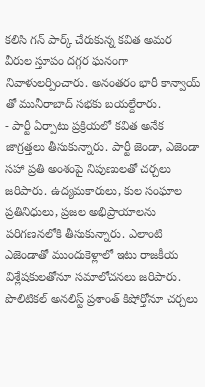కలిసి గన్ పార్క్ చేరుకున్న కవిత అమర వీరుల స్తూపం దగ్గర ఘనంగా నివాళులర్పించారు. అనంతరం భారీ కాన్వాయ్ తో మునీరాబాద్ సభకు బయల్దేరారు.
- పార్టీ ఏర్పాటు ప్రక్రియలో కవిత అనేక జాగ్రత్తలు తీసుకున్నారు. పార్టీ జెండా, ఎజెండా సహా ప్రతి అంశంపై నిపుణులతో చర్చలు జరిపారు. ఉద్యమకారులు, కుల సంఘాల ప్రతినిధులు, ప్రజల అభిప్రాయాలను పరిగణనలోకి తీసుకున్నారు. ఎలాంటి ఎజెండాతో ముందుకెళ్లాలో ఇటు రాజకీయ విశ్లేషకులతోనూ సమాలోచనలు జరిపారు. పొలిటికల్ అనలిస్ట్ ప్రశాంత్ కిషోర్తోనూ చర్చలు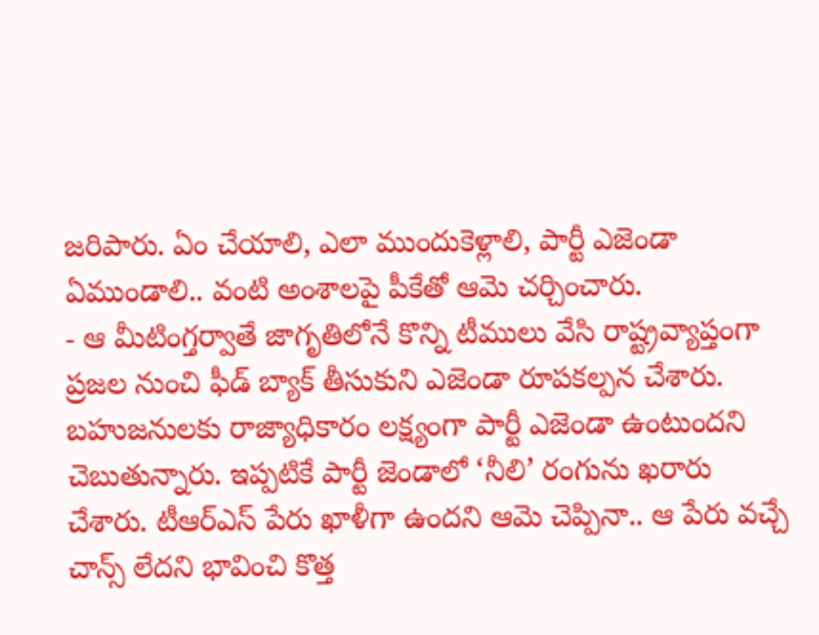జరిపారు. ఏం చేయాలి, ఎలా ముందుకెళ్లాలి, పార్టీ ఎజెండా ఏముండాలి.. వంటి అంశాలపై పీకేతో ఆమె చర్చించారు.
- ఆ మీటింగ్తర్వాతే జాగృతిలోనే కొన్ని టీములు వేసి రాష్ట్రవ్యాప్తంగా ప్రజల నుంచి ఫీడ్ బ్యాక్ తీసుకుని ఎజెండా రూపకల్పన చేశారు. బహుజనులకు రాజ్యాధికారం లక్ష్యంగా పార్టీ ఎజెండా ఉంటుందని చెబుతున్నారు. ఇప్పటికే పార్టీ జెండాలో ‘నీలి’ రంగును ఖరారు చేశారు. టీఆర్ఎస్ పేరు ఖాళీగా ఉందని ఆమె చెప్పినా.. ఆ పేరు వచ్చే చాన్స్ లేదని భావించి కొత్త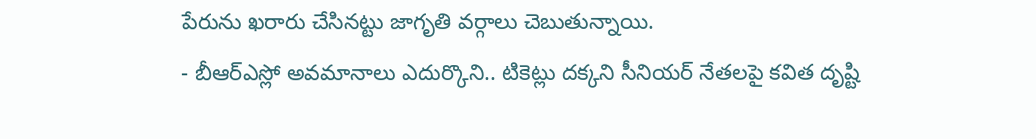పేరును ఖరారు చేసినట్టు జాగృతి వర్గాలు చెబుతున్నాయి.
- బీఆర్ఎస్లో అవమానాలు ఎదుర్కొని.. టికెట్లు దక్కని సీనియర్ నేతలపై కవిత దృష్టి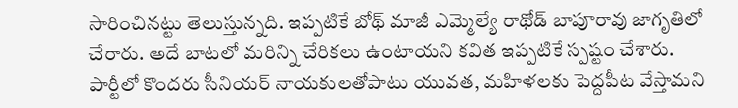సారించినట్టు తెలుస్తున్నది. ఇప్పటికే బోథ్ మాజీ ఎమ్మెల్యే రాథోడ్ బాపూరావు జాగృతిలో చేరారు. అదే బాటలో మరిన్ని చేరికలు ఉంటాయని కవిత ఇప్పటికే స్పష్టం చేశారు. పార్టీలో కొందరు సీనియర్ నాయకులతోపాటు యువత, మహిళలకు పెద్దపీట వేస్తామని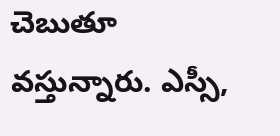చెబుతూ వస్తున్నారు. ఎస్సీ,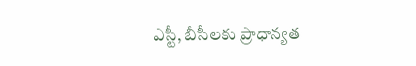ఎస్టీ, బీసీలకు ప్రాధాన్యత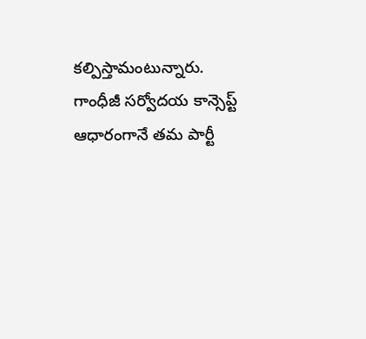కల్పిస్తామంటున్నారు. గాంధీజీ సర్వోదయ కాన్సెప్ట్ ఆధారంగానే తమ పార్టీ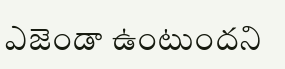ఎజెండా ఉంటుందని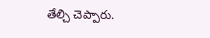తేల్చి చెప్పారు.